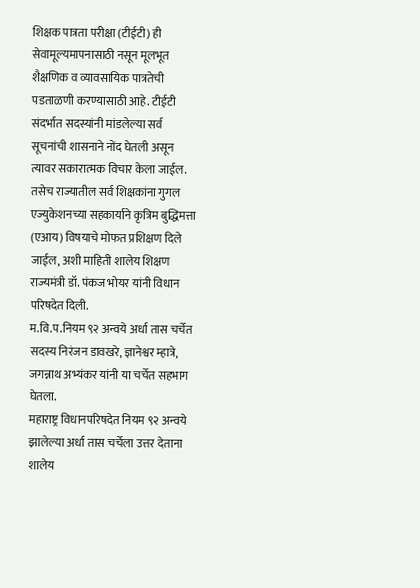शिक्षक पात्रता परीक्षा (टीईटी) ही सेवामूल्यमापनासाठी नसून मूलभूत शैक्षणिक व व्यावसायिक पात्रतेची पडताळणी करण्यासाठी आहे. टीईटी संदर्भात सदस्यांनी मांडलेल्या सर्व सूचनांची शासनाने नोंद घेतली असून त्यावर सकारात्मक विचार केला जाईल. तसेच राज्यातील सर्व शिक्षकांना गुगल एज्युकेशनच्या सहकार्याने कृत्रिम बुद्धिमत्ता (एआय) विषयाचे मोफत प्रशिक्षण दिले जाईल, अशी माहिती शालेय शिक्षण राज्यमंत्री डॉ. पंकज भोयर यांनी विधान परिषदेत दिली.
म.वि.प.नियम ९२ अन्वये अर्धा तास चर्चेत सदस्य निरंजन डावखरे, ज्ञानेश्वर म्हात्रे, जगन्नाथ अभ्यंकर यांनी या चर्चेत सहभाग घेतला.
महाराष्ट्र विधानपरिषदेत नियम ९२ अन्वये झालेल्या अर्धा तास चर्चेला उत्तर देताना शालेय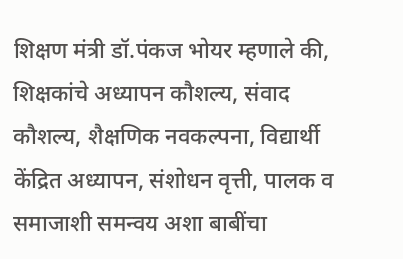शिक्षण मंत्री डॉ.पंकज भोयर म्हणाले की, शिक्षकांचे अध्यापन कौशल्य, संवाद कौशल्य, शैक्षणिक नवकल्पना, विद्यार्थी केंद्रित अध्यापन, संशोधन वृत्ती, पालक व समाजाशी समन्वय अशा बाबींचा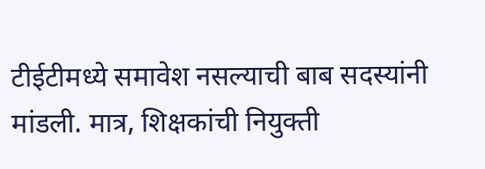टीईटीमध्ये समावेश नसल्याची बाब सदस्यांनी मांडली. मात्र, शिक्षकांची नियुक्ती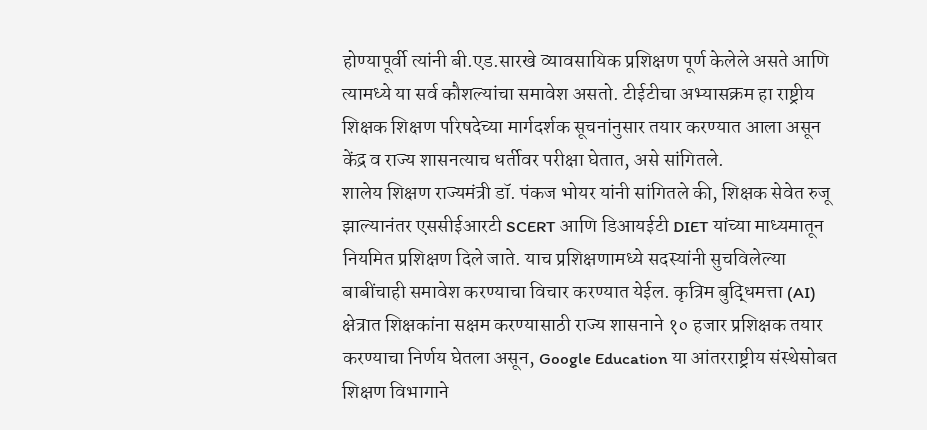होण्यापूर्वी त्यांनी बी.एड.सारखे व्यावसायिक प्रशिक्षण पूर्ण केलेले असते आणि त्यामध्ये या सर्व कौशल्यांचा समावेश असतो. टीईटीचा अभ्यासक्रम हा राष्ट्रीय शिक्षक शिक्षण परिषदेच्या मार्गदर्शक सूचनांनुसार तयार करण्यात आला असून केंद्र व राज्य शासनत्याच धर्तीवर परीक्षा घेतात, असे सांगितले.
शालेय शिक्षण राज्यमंत्री डॉ. पंकज भोयर यांनी सांगितले की, शिक्षक सेवेत रुजू झाल्यानंतर एससीईआरटी SCERT आणि डिआयईटी DIET यांच्या माध्यमातून नियमित प्रशिक्षण दिले जाते. याच प्रशिक्षणामध्ये सदस्यांनी सुचविलेल्या बाबींचाही समावेश करण्याचा विचार करण्यात येईल. कृत्रिम बुद्धिमत्ता (AI) क्षेत्रात शिक्षकांना सक्षम करण्यासाठी राज्य शासनाने १० हजार प्रशिक्षक तयार करण्याचा निर्णय घेतला असून, Google Education या आंतरराष्ट्रीय संस्थेसोबत शिक्षण विभागाने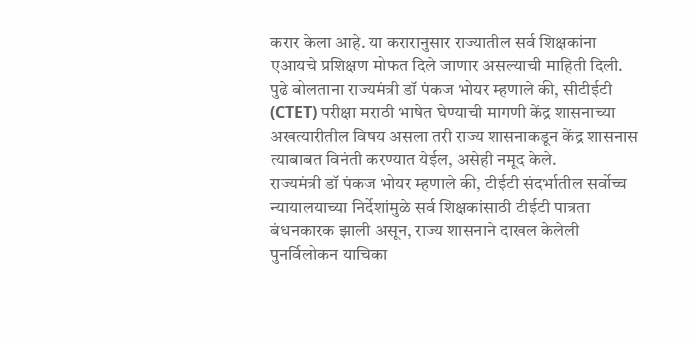करार केला आहे. या करारानुसार राज्यातील सर्व शिक्षकांना एआयचे प्रशिक्षण मोफत दिले जाणार असल्याची माहिती दिली.
पुढे बोलताना राज्यमंत्री डॉ पंकज भोयर म्हणाले की, सीटीईटी (CTET) परीक्षा मराठी भाषेत घेण्याची मागणी केंद्र शासनाच्या अखत्यारीतील विषय असला तरी राज्य शासनाकडून केंद्र शासनास त्याबाबत विनंती करण्यात येईल, असेही नमूद केले.
राज्यमंत्री डॉ पंकज भोयर म्हणाले की, टीईटी संदर्भातील सर्वोच्च न्यायालयाच्या निर्देशांमुळे सर्व शिक्षकांसाठी टीईटी पात्रता बंधनकारक झाली असून, राज्य शासनाने दाखल केलेली पुनर्विलोकन याचिका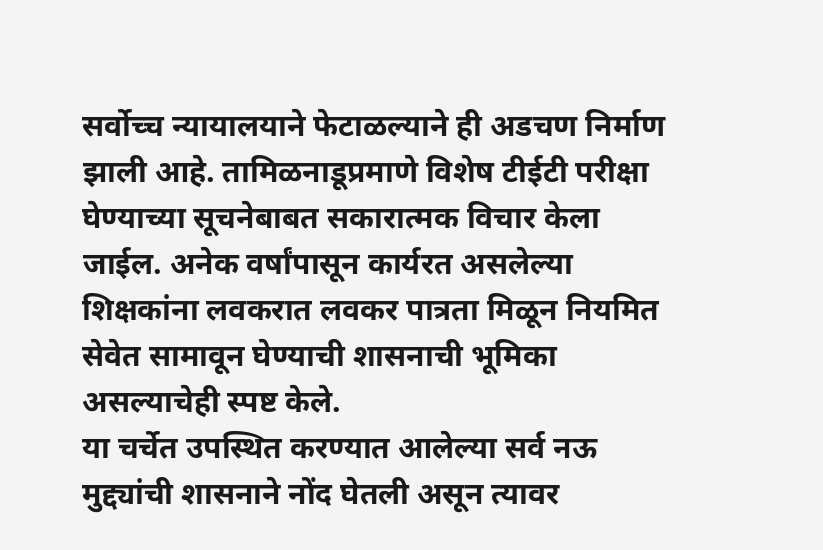सर्वोच्च न्यायालयाने फेटाळल्याने ही अडचण निर्माण झाली आहे. तामिळनाडूप्रमाणे विशेष टीईटी परीक्षा घेण्याच्या सूचनेबाबत सकारात्मक विचार केला जाईल. अनेक वर्षांपासून कार्यरत असलेल्या शिक्षकांना लवकरात लवकर पात्रता मिळून नियमित सेवेत सामावून घेण्याची शासनाची भूमिका असल्याचेही स्पष्ट केले.
या चर्चेत उपस्थित करण्यात आलेल्या सर्व नऊ मुद्द्यांची शासनाने नोंद घेतली असून त्यावर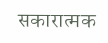सकारात्मक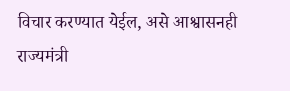विचार करण्यात येईल, असे आश्वासनही राज्यमंत्री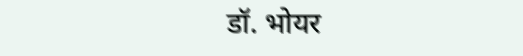डॉ. भोयर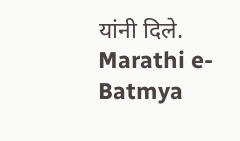यांनी दिले.
Marathi e-Batmya